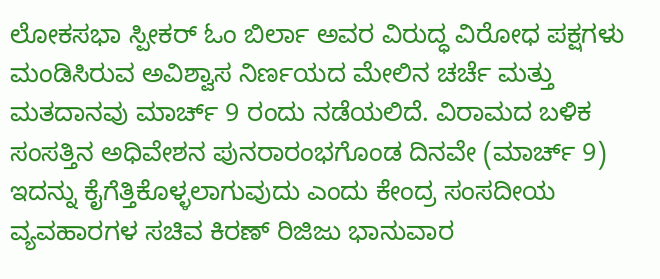ಲೋಕಸಭಾ ಸ್ಪೀಕರ್ ಓಂ ಬಿರ್ಲಾ ಅವರ ವಿರುದ್ಧ ವಿರೋಧ ಪಕ್ಷಗಳು ಮಂಡಿಸಿರುವ ಅವಿಶ್ವಾಸ ನಿರ್ಣಯದ ಮೇಲಿನ ಚರ್ಚೆ ಮತ್ತು ಮತದಾನವು ಮಾರ್ಚ್ 9 ರಂದು ನಡೆಯಲಿದೆ. ವಿರಾಮದ ಬಳಿಕ ಸಂಸತ್ತಿನ ಅಧಿವೇಶನ ಪುನರಾರಂಭಗೊಂಡ ದಿನವೇ (ಮಾರ್ಚ್ 9) ಇದನ್ನು ಕೈಗೆತ್ತಿಕೊಳ್ಳಲಾಗುವುದು ಎಂದು ಕೇಂದ್ರ ಸಂಸದೀಯ ವ್ಯವಹಾರಗಳ ಸಚಿವ ಕಿರಣ್ ರಿಜಿಜು ಭಾನುವಾರ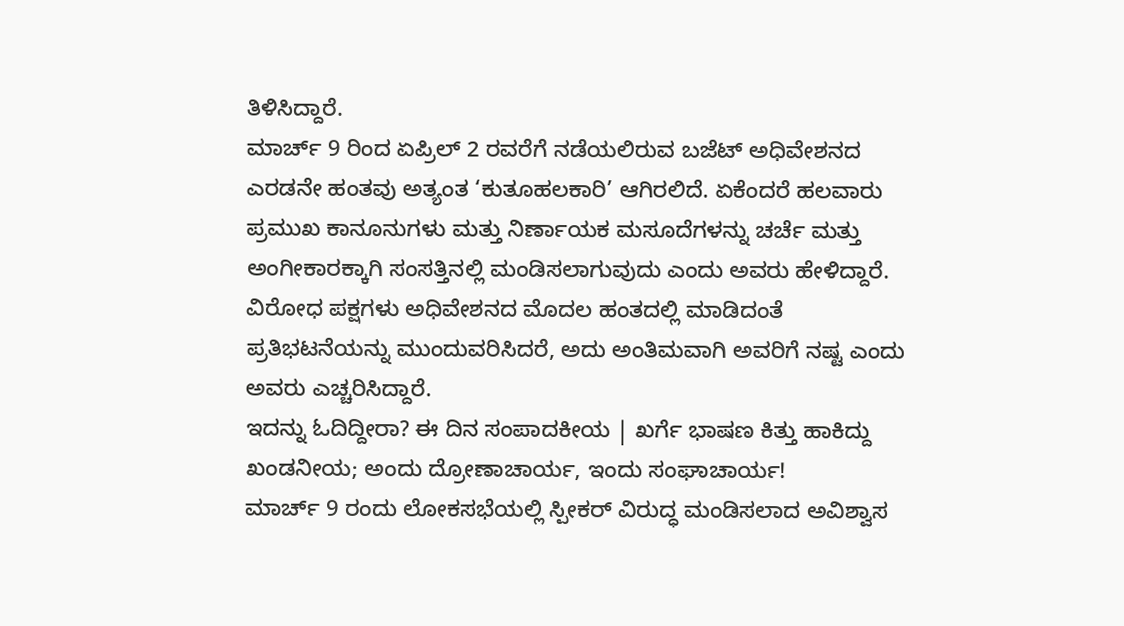ತಿಳಿಸಿದ್ದಾರೆ.
ಮಾರ್ಚ್ 9 ರಿಂದ ಏಪ್ರಿಲ್ 2 ರವರೆಗೆ ನಡೆಯಲಿರುವ ಬಜೆಟ್ ಅಧಿವೇಶನದ ಎರಡನೇ ಹಂತವು ಅತ್ಯಂತ ‘ಕುತೂಹಲಕಾರಿ’ ಆಗಿರಲಿದೆ. ಏಕೆಂದರೆ ಹಲವಾರು ಪ್ರಮುಖ ಕಾನೂನುಗಳು ಮತ್ತು ನಿರ್ಣಾಯಕ ಮಸೂದೆಗಳನ್ನು ಚರ್ಚೆ ಮತ್ತು ಅಂಗೀಕಾರಕ್ಕಾಗಿ ಸಂಸತ್ತಿನಲ್ಲಿ ಮಂಡಿಸಲಾಗುವುದು ಎಂದು ಅವರು ಹೇಳಿದ್ದಾರೆ.
ವಿರೋಧ ಪಕ್ಷಗಳು ಅಧಿವೇಶನದ ಮೊದಲ ಹಂತದಲ್ಲಿ ಮಾಡಿದಂತೆ ಪ್ರತಿಭಟನೆಯನ್ನು ಮುಂದುವರಿಸಿದರೆ, ಅದು ಅಂತಿಮವಾಗಿ ಅವರಿಗೆ ನಷ್ಟ ಎಂದು ಅವರು ಎಚ್ಚರಿಸಿದ್ದಾರೆ.
ಇದನ್ನು ಓದಿದ್ದೀರಾ? ಈ ದಿನ ಸಂಪಾದಕೀಯ | ಖರ್ಗೆ ಭಾಷಣ ಕಿತ್ತು ಹಾಕಿದ್ದು ಖಂಡನೀಯ; ಅಂದು ದ್ರೋಣಾಚಾರ್ಯ, ಇಂದು ಸಂಘಾಚಾರ್ಯ!
ಮಾರ್ಚ್ 9 ರಂದು ಲೋಕಸಭೆಯಲ್ಲಿ ಸ್ಪೀಕರ್ ವಿರುದ್ಧ ಮಂಡಿಸಲಾದ ಅವಿಶ್ವಾಸ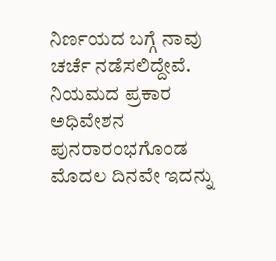ನಿರ್ಣಯದ ಬಗ್ಗೆ ನಾವು ಚರ್ಚೆ ನಡೆಸಲಿದ್ದೇವೆ. ನಿಯಮದ ಪ್ರಕಾರ ಅಧಿವೇಶನ ಪುನರಾರಂಭಗೊಂಡ ಮೊದಲ ದಿನವೇ ಇದನ್ನು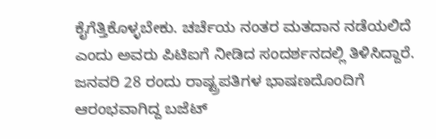ಕೈಗೆತ್ತಿಕೊಳ್ಳಬೇಕು. ಚರ್ಚೆಯ ನಂತರ ಮತದಾನ ನಡೆಯಲಿದೆ ಎಂದು ಅವರು ಪಿಟಿಐಗೆ ನೀಡಿದ ಸಂದರ್ಶನದಲ್ಲಿ ತಿಳಿಸಿದ್ದಾರೆ.
ಜನವರಿ 28 ರಂದು ರಾಷ್ಟ್ರಪತಿಗಳ ಭಾಷಣದೊಂದಿಗೆ ಆರಂಭವಾಗಿದ್ದ ಬಜೆಟ್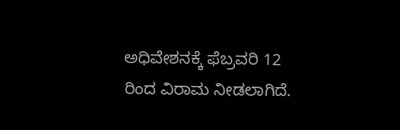ಅಧಿವೇಶನಕ್ಕೆ ಫೆಬ್ರವರಿ 12 ರಿಂದ ವಿರಾಮ ನೀಡಲಾಗಿದೆ.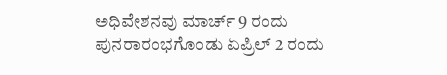ಅಧಿವೇಶನವು ಮಾರ್ಚ್ 9 ರಂದು ಪುನರಾರಂಭಗೊಂಡು ಏಪ್ರಿಲ್ 2 ರಂದು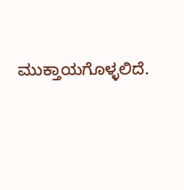ಮುಕ್ತಾಯಗೊಳ್ಳಲಿದೆ.